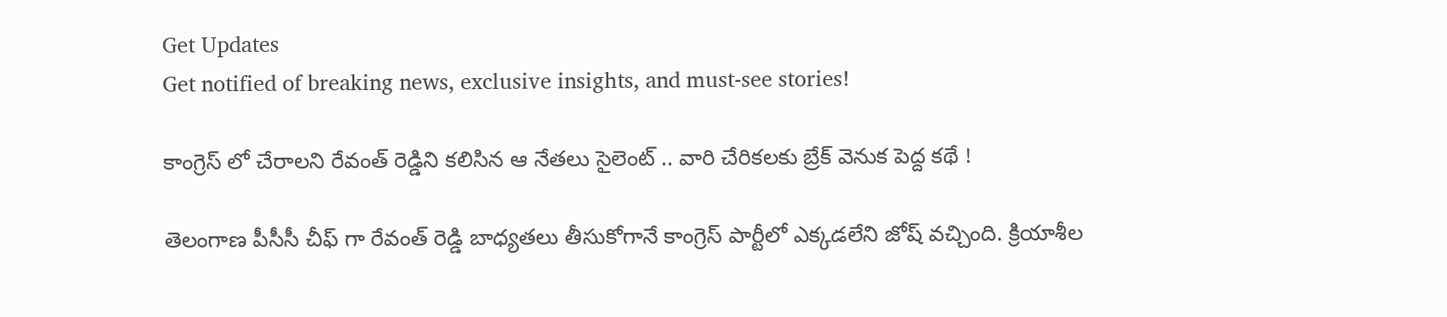Get Updates
Get notified of breaking news, exclusive insights, and must-see stories!

కాంగ్రెస్ లో చేరాలని రేవంత్ రెడ్డిని కలిసిన ఆ నేతలు సైలెంట్ .. వారి చేరికలకు బ్రేక్ వెనుక పెద్ద కథే !

తెలంగాణ పీసీసీ చీఫ్ గా రేవంత్ రెడ్డి బాధ్యతలు తీసుకోగానే కాంగ్రెస్ పార్టీలో ఎక్కడలేని జోష్ వచ్చింది. క్రియాశీల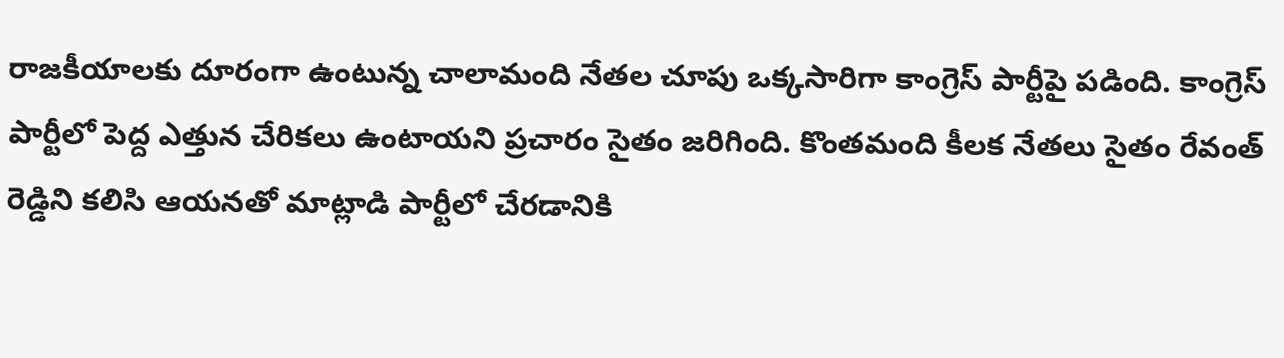రాజకీయాలకు దూరంగా ఉంటున్న చాలామంది నేతల చూపు ఒక్కసారిగా కాంగ్రెస్ పార్టీపై పడింది. కాంగ్రెస్ పార్టీలో పెద్ద ఎత్తున చేరికలు ఉంటాయని ప్రచారం సైతం జరిగింది. కొంతమంది కీలక నేతలు సైతం రేవంత్ రెడ్డిని కలిసి ఆయనతో మాట్లాడి పార్టీలో చేరడానికి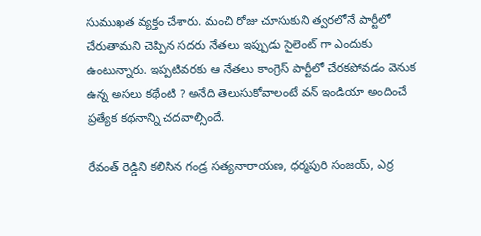సుముఖత వ్యక్తం చేశారు. మంచి రోజు చూసుకుని త్వరలోనే పార్టీలో చేరుతామని చెప్పిన సదరు నేతలు ఇప్పుడు సైలెంట్ గా ఎందుకు ఉంటున్నారు. ఇప్పటివరకు ఆ నేతలు కాంగ్రెస్ పార్టీలో చేరకపోవడం వెనుక ఉన్న అసలు కథేంటి ? అనేది తెలుసుకోవాలంటే వన్ ఇండియా అందించే ప్రత్యేక కథనాన్ని చదవాల్సిందే.

రేవంత్ రెడ్డిని కలిసిన గండ్ర సత్యనారాయణ, ధర్మపురి సంజయ్, ఎర్ర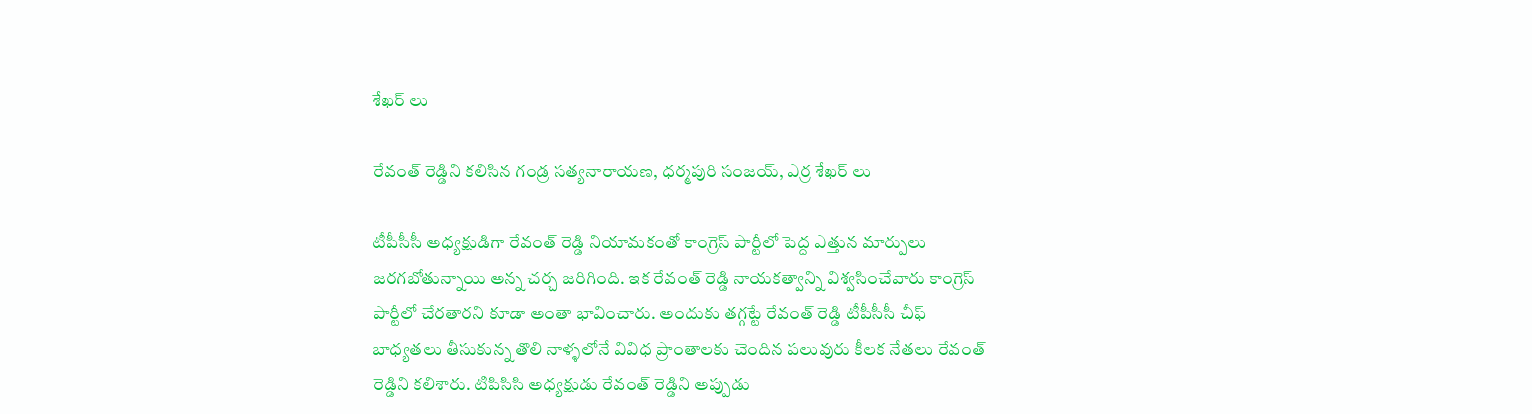శేఖర్ లు

రేవంత్ రెడ్డిని కలిసిన గండ్ర సత్యనారాయణ, ధర్మపురి సంజయ్, ఎర్ర శేఖర్ లు

టీపీసీసీ అధ్యక్షుడిగా రేవంత్ రెడ్డి నియామకంతో కాంగ్రెస్ పార్టీలో పెద్ద ఎత్తున మార్పులు జరగబోతున్నాయి అన్న చర్చ జరిగింది. ఇక రేవంత్ రెడ్డి నాయకత్వాన్ని విశ్వసించేవారు కాంగ్రెస్ పార్టీలో చేరతారని కూడా అంతా భావించారు. అందుకు తగ్గట్టే రేవంత్ రెడ్డి టీపీసీసీ చీఫ్ బాధ్యతలు తీసుకున్న తొలి నాళ్ళలోనే వివిధ ప్రాంతాలకు చెందిన పలువురు కీలక నేతలు రేవంత్ రెడ్డిని కలిశారు. టిపిసిసి అధ్యక్షుడు రేవంత్ రెడ్డిని అప్పుడు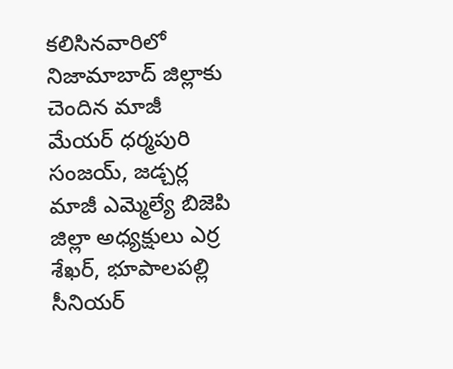కలిసినవారిలో నిజామాబాద్ జిల్లాకు చెందిన మాజీ మేయర్ ధర్మపురి సంజయ్, జడ్చర్ల మాజీ ఎమ్మెల్యే బిజెపి జిల్లా అధ్యక్షులు ఎర్ర శేఖర్, భూపాలపల్లి సీనియర్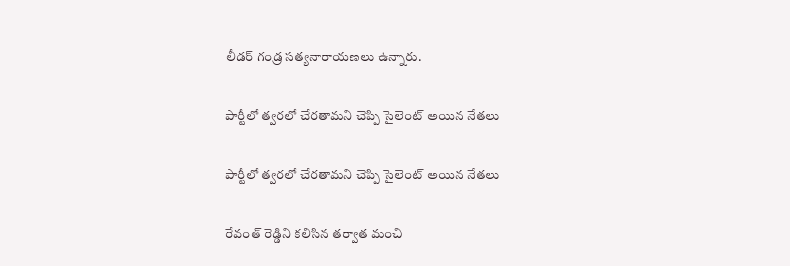లీడర్ గండ్ర సత్యనారాయణలు ఉన్నారు.

పార్టీలో త్వరలో చేరతామని చెప్పి సైలెంట్ అయిన నేతలు

పార్టీలో త్వరలో చేరతామని చెప్పి సైలెంట్ అయిన నేతలు

రేవంత్ రెడ్డిని కలిసిన తర్వాత మంచి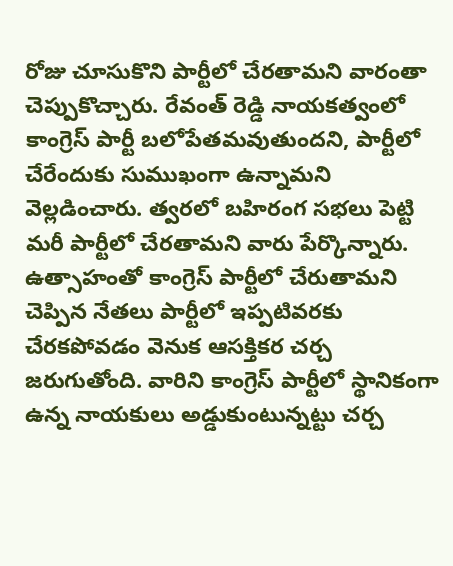రోజు చూసుకొని పార్టీలో చేరతామని వారంతా చెప్పుకొచ్చారు. రేవంత్ రెడ్డి నాయకత్వంలో కాంగ్రెస్ పార్టీ బలోపేతమవుతుందని, పార్టీలో చేరేందుకు సుముఖంగా ఉన్నామని వెల్లడించారు. త్వరలో బహిరంగ సభలు పెట్టి మరీ పార్టీలో చేరతామని వారు పేర్కొన్నారు. ఉత్సాహంతో కాంగ్రెస్ పార్టీలో చేరుతామని చెప్పిన నేతలు పార్టీలో ఇప్పటివరకు చేరకపోవడం వెనుక ఆసక్తికర చర్చ జరుగుతోంది. వారిని కాంగ్రెస్ పార్టీలో స్థానికంగా ఉన్న నాయకులు అడ్డుకుంటున్నట్టు చర్చ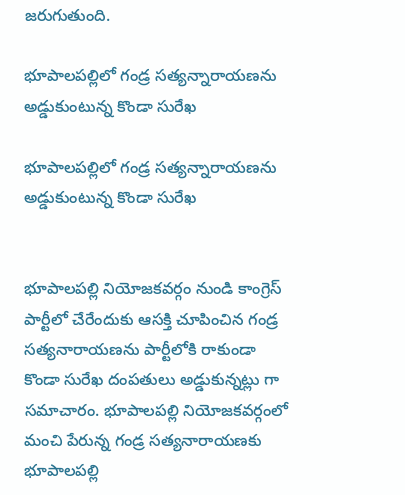జరుగుతుంది.

భూపాలపల్లిలో గండ్ర సత్యన్నారాయణను అడ్డుకుంటున్న కొండా సురేఖ

భూపాలపల్లిలో గండ్ర సత్యన్నారాయణను అడ్డుకుంటున్న కొండా సురేఖ


భూపాలపల్లి నియోజకవర్గం నుండి కాంగ్రెస్ పార్టీలో చేరేందుకు ఆసక్తి చూపించిన గండ్ర సత్యనారాయణను పార్టీలోకి రాకుండా కొండా సురేఖ దంపతులు అడ్డుకున్నట్లు గా సమాచారం. భూపాలపల్లి నియోజకవర్గంలో మంచి పేరున్న గండ్ర సత్యనారాయణకు భూపాలపల్లి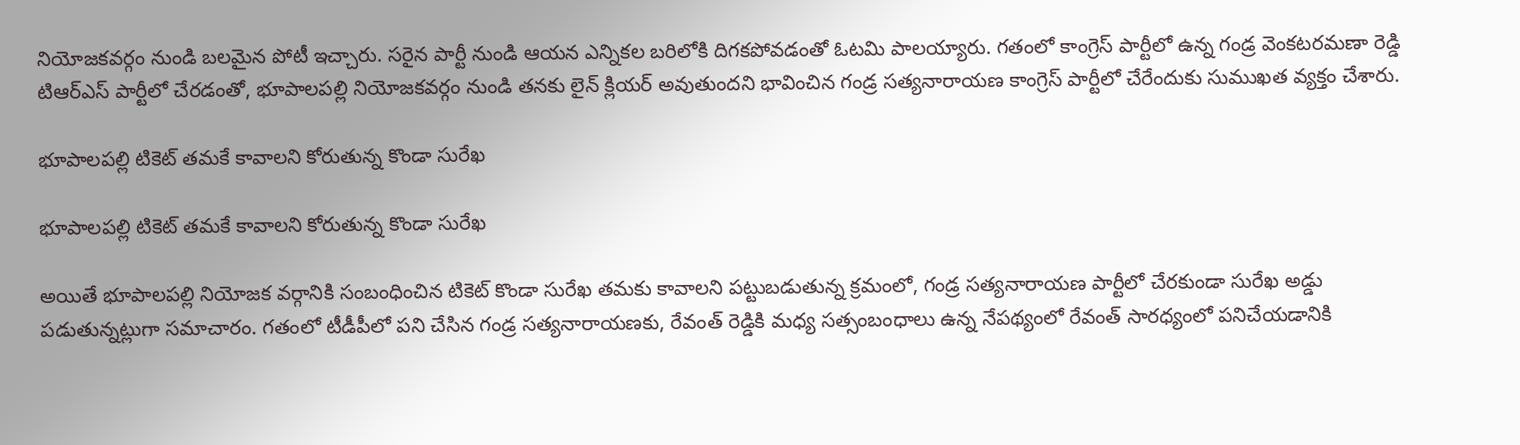నియోజకవర్గం నుండి బలమైన పోటీ ఇచ్చారు. సరైన పార్టీ నుండి ఆయన ఎన్నికల బరిలోకి దిగకపోవడంతో ఓటమి పాలయ్యారు. గతంలో కాంగ్రెస్ పార్టీలో ఉన్న గండ్ర వెంకటరమణా రెడ్డి టిఆర్ఎస్ పార్టీలో చేరడంతో, భూపాలపల్లి నియోజకవర్గం నుండి తనకు లైన్ క్లియర్ అవుతుందని భావించిన గండ్ర సత్యనారాయణ కాంగ్రెస్ పార్టీలో చేరేందుకు సుముఖత వ్యక్తం చేశారు.

భూపాలపల్లి టికెట్ తమకే కావాలని కోరుతున్న కొండా సురేఖ

భూపాలపల్లి టికెట్ తమకే కావాలని కోరుతున్న కొండా సురేఖ

అయితే భూపాలపల్లి నియోజక వర్గానికి సంబంధించిన టికెట్ కొండా సురేఖ తమకు కావాలని పట్టుబడుతున్న క్రమంలో, గండ్ర సత్యనారాయణ పార్టీలో చేరకుండా సురేఖ అడ్డు పడుతున్నట్లుగా సమాచారం. గతంలో టీడీపీలో పని చేసిన గండ్ర సత్యనారాయణకు, రేవంత్ రెడ్డికి మధ్య సత్సంబంధాలు ఉన్న నేపథ్యంలో రేవంత్ సారధ్యంలో పనిచేయడానికి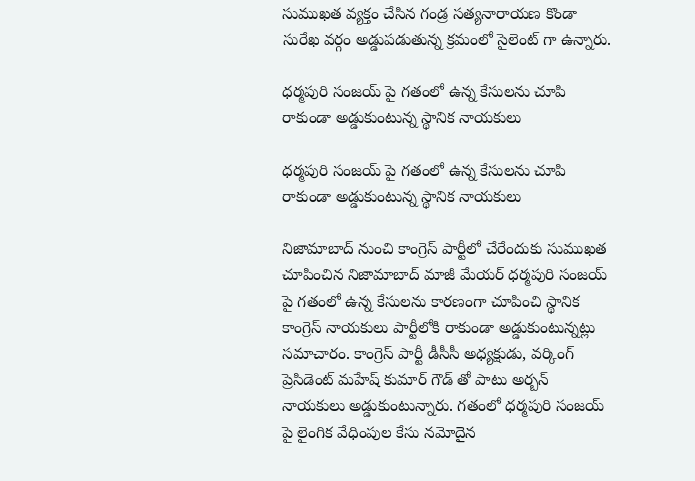సుముఖత వ్యక్తం చేసిన గండ్ర సత్యనారాయణ కొండా సురేఖ వర్గం అడ్డుపడుతున్న క్రమంలో సైలెంట్ గా ఉన్నారు.

ధర్మపురి సంజయ్ పై గతంలో ఉన్న కేసులను చూపి రాకుండా అడ్డుకుంటున్న స్థానిక నాయకులు

ధర్మపురి సంజయ్ పై గతంలో ఉన్న కేసులను చూపి రాకుండా అడ్డుకుంటున్న స్థానిక నాయకులు

నిజామాబాద్ నుంచి కాంగ్రెస్ పార్టీలో చేరేందుకు సుముఖత చూపించిన నిజామాబాద్ మాజీ మేయర్ ధర్మపురి సంజయ్ పై గతంలో ఉన్న కేసులను కారణంగా చూపించి స్థానిక కాంగ్రెస్ నాయకులు పార్టీలోకి రాకుండా అడ్డుకుంటున్నట్లు సమాచారం. కాంగ్రెస్ పార్టీ డీసీసీ అధ్యక్షుడు, వర్కింగ్ ప్రెసిడెంట్ మహేష్ కుమార్ గౌడ్ తో పాటు అర్బన్ నాయకులు అడ్డుకుంటున్నారు. గతంలో ధర్మపురి సంజయ్ పై లైంగిక వేధింపుల కేసు నమోదైన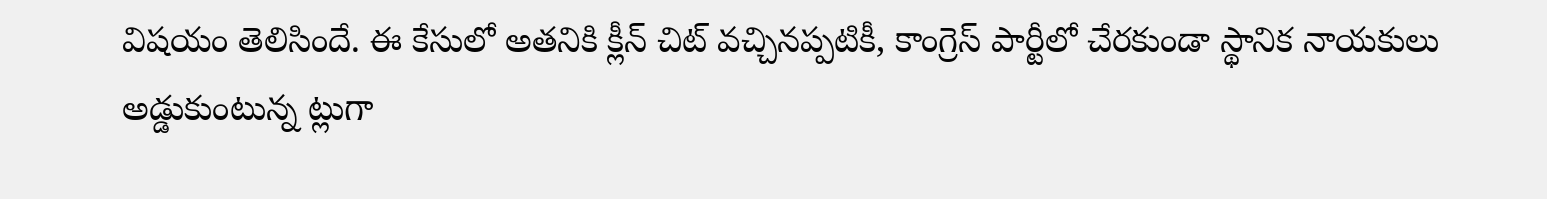విషయం తెలిసిందే. ఈ కేసులో అతనికి క్లీన్ చిట్ వచ్చినప్పటికీ, కాంగ్రెస్ పార్టీలో చేరకుండా స్థానిక నాయకులు అడ్డుకుంటున్న ట్లుగా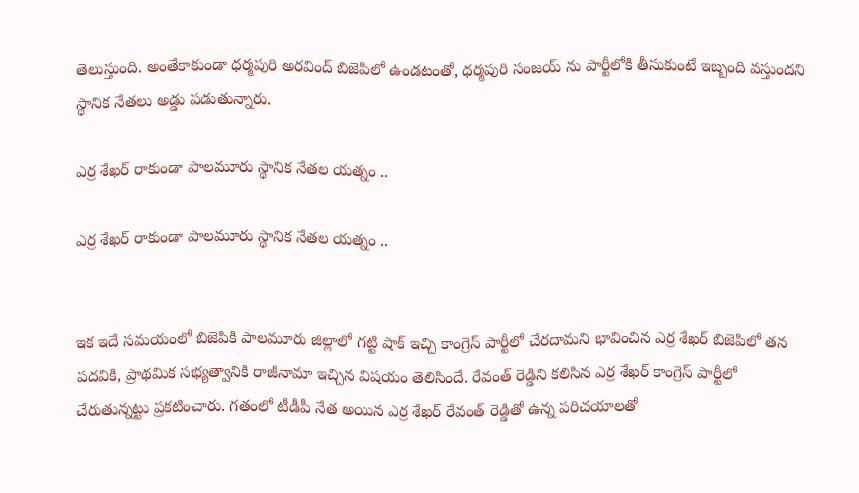తెలుస్తుంది. అంతేకాకుండా ధర్మపురి అరవింద్ బిజెపిలో ఉండటంతో, ధర్మపురి సంజయ్ ను పార్టీలోకి తీసుకుంటే ఇబ్బంది వస్తుందని స్థానిక నేతలు అడ్డు పడుతున్నారు.

ఎర్ర శేఖర్ రాకుండా పాలమూరు స్థానిక నేతల యత్నం ..

ఎర్ర శేఖర్ రాకుండా పాలమూరు స్థానిక నేతల యత్నం ..


ఇక ఇదే సమయంలో బిజెపికి పాలమూరు జిల్లాలో గట్టి షాక్ ఇచ్చి కాంగ్రెస్ పార్టీలో చేరదామని భావించిన ఎర్ర శేఖర్ బిజెపిలో తన పదవికి, ప్రాథమిక సభ్యత్వానికి రాజీనామా ఇచ్చిన విషయం తెలిసిందే. రేవంత్ రెడ్డిని కలిసిన ఎర్ర శేఖర్ కాంగ్రెస్ పార్టీలో చేరుతున్నట్టు ప్రకటించారు. గతంలో టీడీపీ నేత అయిన ఎర్ర శేఖర్ రేవంత్ రెడ్డితో ఉన్న పరిచయాలతో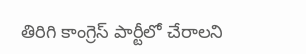తిరిగి కాంగ్రెస్ పార్టీలో చేరాలని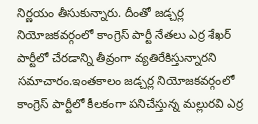నిర్ణయం తీసుకున్నారు. దీంతో జడ్చర్ల నియోజకవర్గంలో కాంగ్రెస్ పార్టీ నేతలు ఎర్ర శేఖర్ పార్టీలో చేరడాన్ని తీవ్రంగా వ్యతిరేకిస్తున్నారని సమాచారం.ఇంతకాలం జడ్చర్ల నియోజకవర్గంలో కాంగ్రెస్ పార్టీలో కీలకంగా పనిచేస్తున్న మల్లురవి ఎర్ర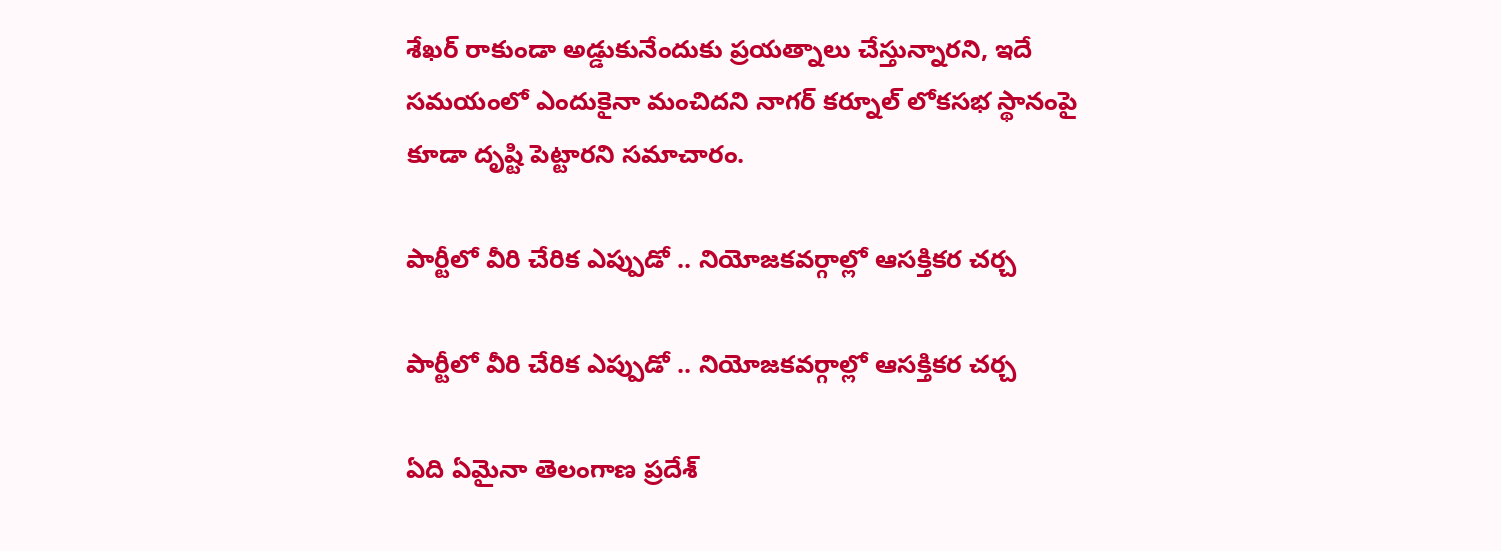శేఖర్ రాకుండా అడ్డుకునేందుకు ప్రయత్నాలు చేస్తున్నారని, ఇదే సమయంలో ఎందుకైనా మంచిదని నాగర్ కర్నూల్ లోకసభ స్థానంపై కూడా దృష్టి పెట్టారని సమాచారం.

పార్టీలో వీరి చేరిక ఎప్పుడో .. నియోజకవర్గాల్లో ఆసక్తికర చర్చ

పార్టీలో వీరి చేరిక ఎప్పుడో .. నియోజకవర్గాల్లో ఆసక్తికర చర్చ

ఏది ఏమైనా తెలంగాణ ప్రదేశ్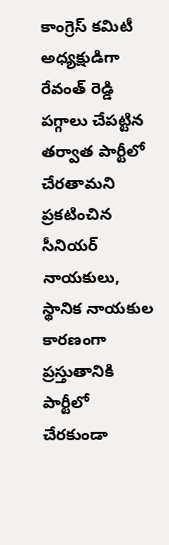కాంగ్రెస్ కమిటీ అధ్యక్షుడిగా రేవంత్ రెడ్డి పగ్గాలు చేపట్టిన తర్వాత పార్టీలో చేరతామని ప్రకటించిన సీనియర్ నాయకులు, స్థానిక నాయకుల కారణంగా ప్రస్తుతానికి పార్టీలో చేరకుండా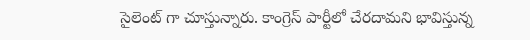సైలెంట్ గా చూస్తున్నారు. కాంగ్రెస్ పార్టీలో చేరదామని భావిస్తున్న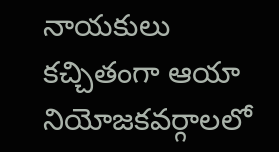నాయకులు కచ్చితంగా ఆయా నియోజకవర్గాలలో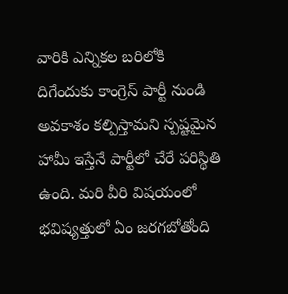వారికి ఎన్నికల బరిలోకి దిగేందుకు కాంగ్రెస్ పార్టీ నుండి అవకాశం కల్పిస్తామని స్పష్టమైన హామీ ఇస్తేనే పార్టీలో చేరే పరిస్థితి ఉంది. మరి వీరి విషయంలో భవిష్యత్తులో ఏం జరగబోతోంది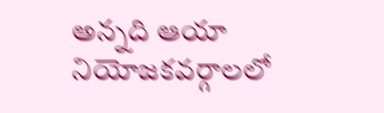అన్నది ఆయా నియోజకవర్గాలలో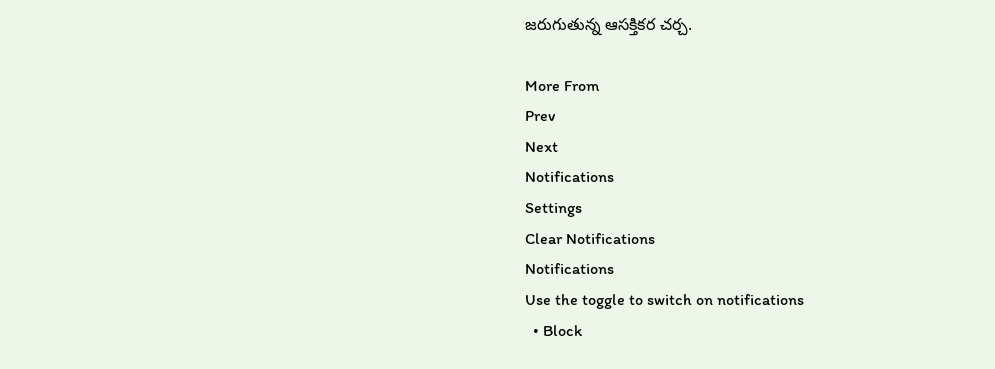జరుగుతున్న ఆసక్తికర చర్చ.

More From
Prev
Next
Notifications
Settings
Clear Notifications
Notifications
Use the toggle to switch on notifications
  • Block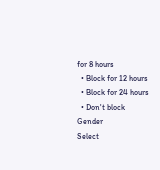for 8 hours
  • Block for 12 hours
  • Block for 24 hours
  • Don't block
Gender
Select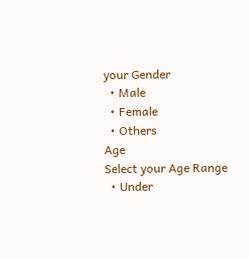your Gender
  • Male
  • Female
  • Others
Age
Select your Age Range
  • Under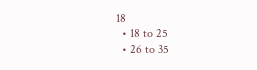18
  • 18 to 25
  • 26 to 35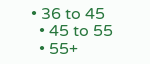• 36 to 45
  • 45 to 55
  • 55+